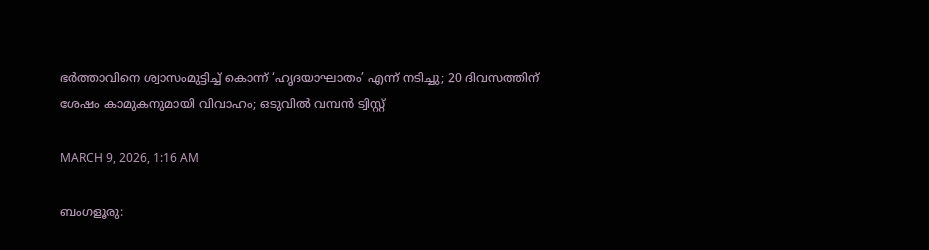ഭർത്താവിനെ ശ്വാസംമുട്ടിച്ച് കൊന്ന് ‘ഹൃദയാഘാതം’ എന്ന് നടിച്ചു; 20 ദിവസത്തിന് ശേഷം കാമുകനുമായി വിവാഹം; ഒടുവിൽ വമ്പൻ ട്വിസ്റ്റ്

MARCH 9, 2026, 1:16 AM

ബംഗളൂരു: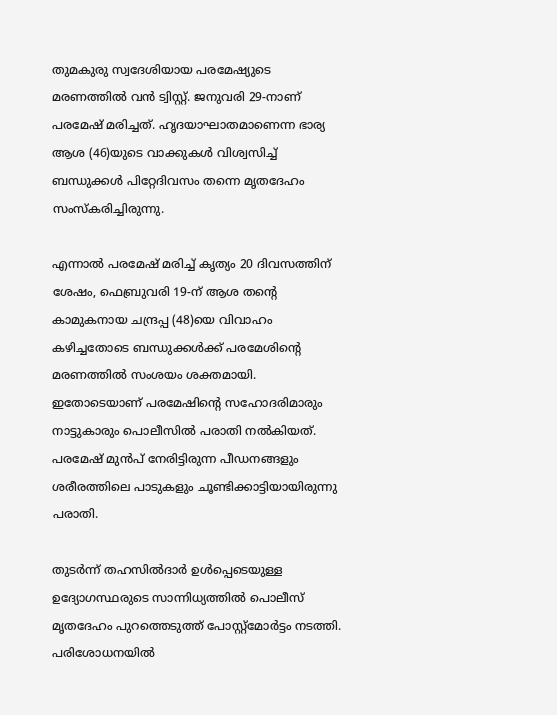തുമകുരു സ്വദേശിയായ പരമേഷ്യുടെ മരണത്തിൽ വൻ ട്വിസ്റ്റ്. ജനുവരി 29-നാണ് പരമേഷ് മരിച്ചത്. ഹൃദയാഘാതമാണെന്ന ഭാര്യ ആശ (46)യുടെ വാക്കുകൾ വിശ്വസിച്ച് ബന്ധുക്കൾ പിറ്റേദിവസം തന്നെ മൃതദേഹം സംസ്കരിച്ചിരുന്നു.

എന്നാൽ പരമേഷ് മരിച്ച് കൃത്യം 20 ദിവസത്തിന് ശേഷം, ഫെബ്രുവരി 19-ന് ആശ തന്റെ കാമുകനായ ചന്ദ്രപ്പ (48)യെ വിവാഹം കഴിച്ചതോടെ ബന്ധുക്കൾക്ക് പരമേശിന്റെ മരണത്തിൽ സംശയം ശക്തമായി. ഇതോടെയാണ് പരമേഷിന്റെ സഹോദരിമാരും നാട്ടുകാരും പൊലീസിൽ പരാതി നൽകിയത്. പരമേഷ് മുൻപ് നേരിട്ടിരുന്ന പീഡനങ്ങളും ശരീരത്തിലെ പാടുകളും ചൂണ്ടിക്കാട്ടിയായിരുന്നു പരാതി.

തുടർന്ന് തഹസിൽദാർ ഉൾപ്പെടെയുള്ള ഉദ്യോഗസ്ഥരുടെ സാന്നിധ്യത്തിൽ പൊലീസ് മൃതദേഹം പുറത്തെടുത്ത് പോസ്റ്റ്‌മോർട്ടം നടത്തി. പരിശോധനയിൽ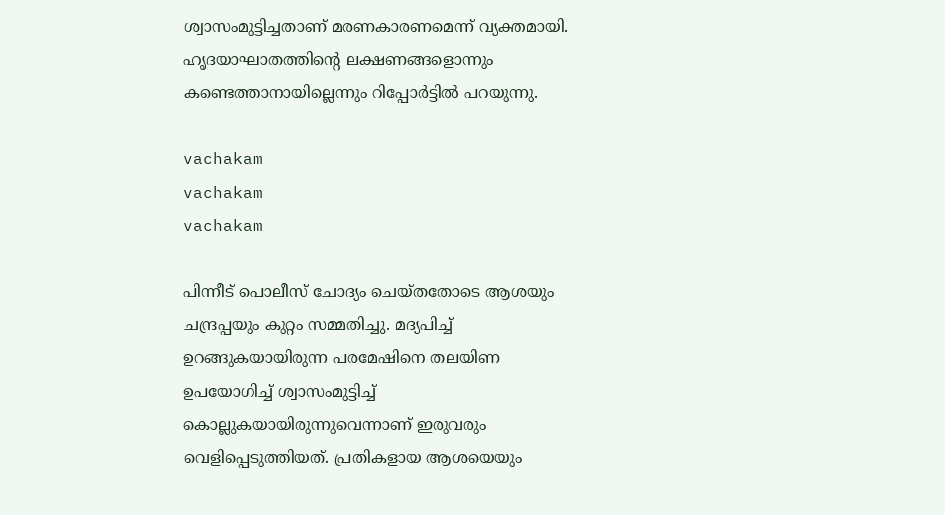ശ്വാസംമുട്ടിച്ചതാണ് മരണകാരണമെന്ന് വ്യക്തമായി. ഹൃദയാഘാതത്തിന്റെ ലക്ഷണങ്ങളൊന്നും കണ്ടെത്താനായില്ലെന്നും റിപ്പോർട്ടിൽ പറയുന്നു.

vachakam
vachakam
vachakam

പിന്നീട് പൊലീസ് ചോദ്യം ചെയ്തതോടെ ആശയും ചന്ദ്രപ്പയും കുറ്റം സമ്മതിച്ചു. മദ്യപിച്ച് ഉറങ്ങുകയായിരുന്ന പരമേഷിനെ തലയിണ ഉപയോഗിച്ച് ശ്വാസംമുട്ടിച്ച് കൊല്ലുകയായിരുന്നുവെന്നാണ് ഇരുവരും വെളിപ്പെടുത്തിയത്. പ്രതികളായ ആശയെയും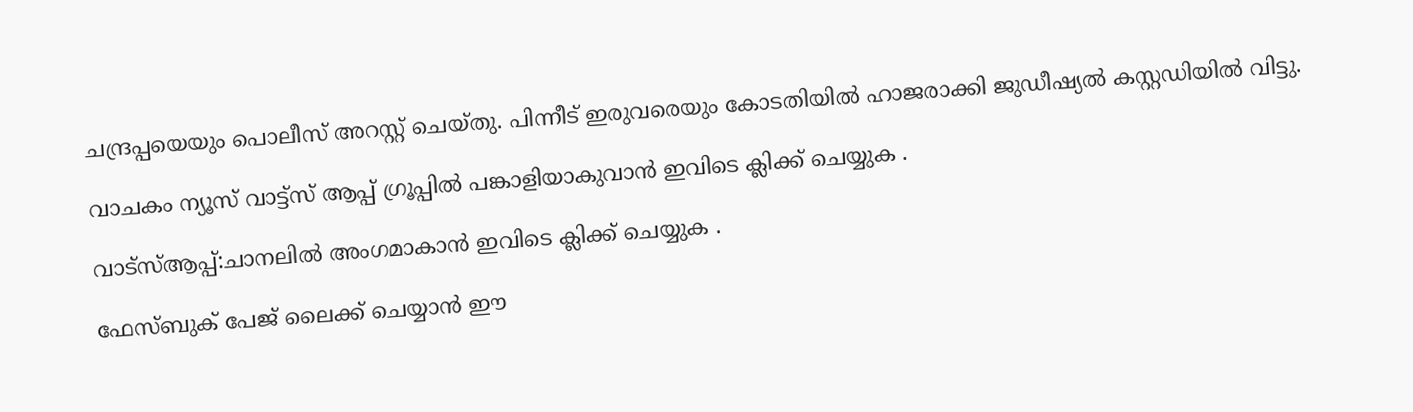ചന്ദ്രപ്പയെയും പൊലീസ് അറസ്റ്റ് ചെയ്തു. പിന്നീട് ഇരുവരെയും കോടതിയിൽ ഹാജരാക്കി ജുഡീഷ്യൽ കസ്റ്റഡിയിൽ വിട്ടു.

വാചകം ന്യൂസ് വാട്ട്സ് ആപ്പ് ഗ്രൂപ്പിൽ പങ്കാളിയാകുവാൻ ഇവിടെ ക്ലിക്ക് ചെയ്യുക .

വാട്സ്ആപ്പ്:ചാനലിൽ അംഗമാകാൻ ഇവിടെ ക്ലിക്ക് ചെയ്യുക .

ഫേസ്ബുക് പേജ് ലൈക്ക് ചെയ്യാൻ ഈ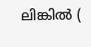ലിങ്കിൽ (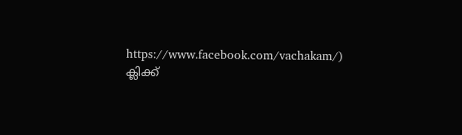https://www.facebook.com/vachakam/) ക്ലിക്ക്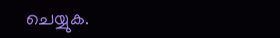ചെയ്യുക.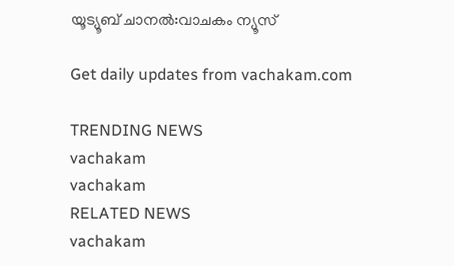യൂട്യൂബ് ചാനൽ:വാചകം ന്യൂസ്

Get daily updates from vachakam.com

TRENDING NEWS
vachakam
vachakam
RELATED NEWS
vachakam